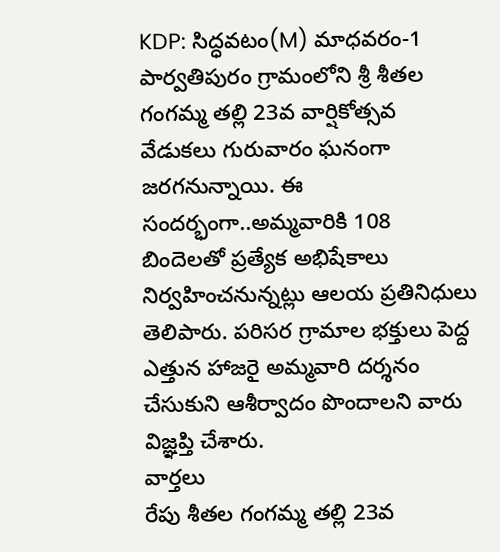KDP: సిద్ధవటం(M) మాధవరం-1 పార్వతిపురం గ్రామంలోని శ్రీ శీతల గంగమ్మ తల్లి 23వ వార్షికోత్సవ వేడుకలు గురువారం ఘనంగా జరగనున్నాయి. ఈ సందర్భంగా..అమ్మవారికి 108 బిందెలతో ప్రత్యేక అభిషేకాలు నిర్వహించనున్నట్లు ఆలయ ప్రతినిధులు తెలిపారు. పరిసర గ్రామాల భక్తులు పెద్ద ఎత్తున హాజరై అమ్మవారి దర్శనం చేసుకుని ఆశీర్వాదం పొందాలని వారు విజ్ఞప్తి చేశారు.
వార్తలు
రేపు శీతల గంగమ్మ తల్లి 23వ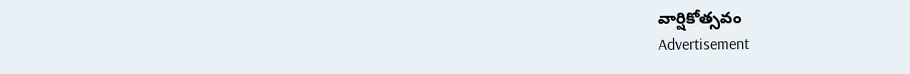వార్షికోత్సవం
Advertisement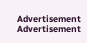Advertisement
Advertisement